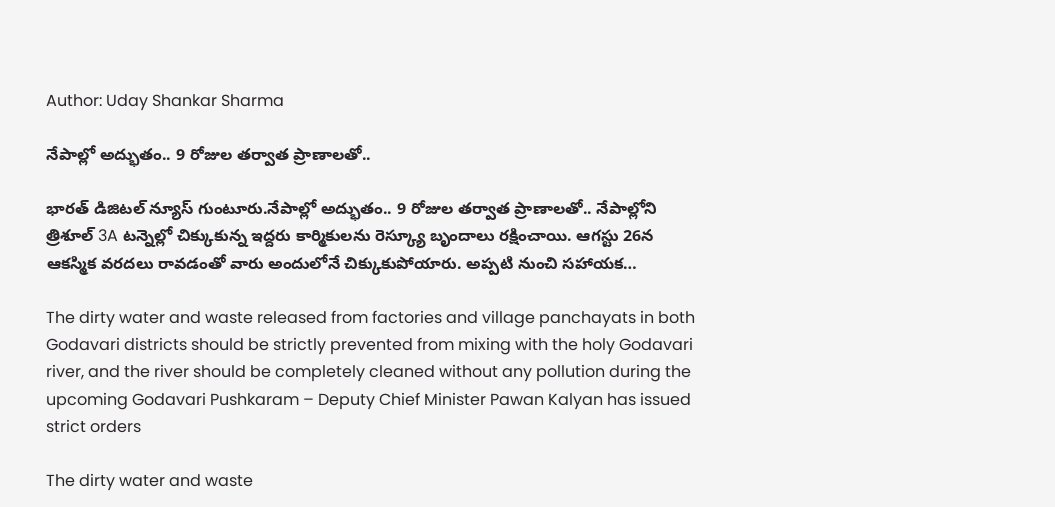Author: Uday Shankar Sharma

నేపాల్లో అద్భుతం.. 9 రోజుల తర్వాత ప్రాణాలతో..

భారత్ డిజిటల్ న్యూస్ గుంటూరు.నేపాల్లో అద్భుతం.. 9 రోజుల తర్వాత ప్రాణాలతో.. నేపాల్లోని త్రిశూల్ 3A టన్నెల్లో చిక్కుకున్న ఇద్దరు కార్మికులను రెస్క్యూ బృందాలు రక్షించాయి. ఆగస్టు 26న ఆకస్మిక వరదలు రావడంతో వారు అందులోనే చిక్కుకుపోయారు. అప్పటి నుంచి సహాయక…

The dirty water and waste released from factories and village panchayats in both Godavari districts should be strictly prevented from mixing with the holy Godavari river, and the river should be completely cleaned without any pollution during the upcoming Godavari Pushkaram – Deputy Chief Minister Pawan Kalyan has issued strict orders

The dirty water and waste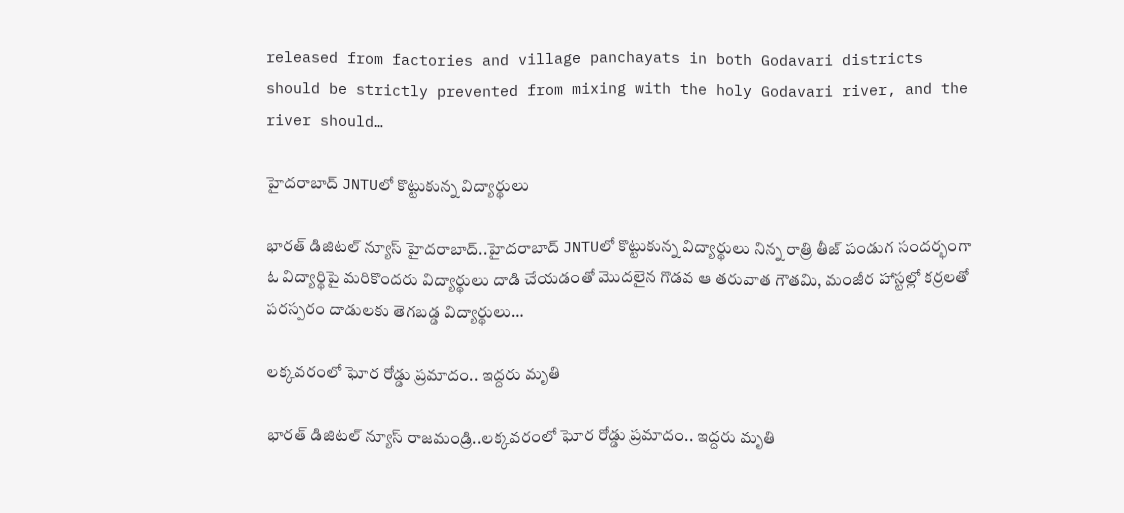released from factories and village panchayats in both Godavari districts should be strictly prevented from mixing with the holy Godavari river, and the river should…

హైదరాబాద్ JNTUలో కొట్టుకున్న విద్యార్థులు

భారత్ డిజిటల్ న్యూస్ హైదరాబాద్..హైదరాబాద్ JNTUలో కొట్టుకున్న విద్యార్థులు నిన్న రాత్రి తీజ్ పండుగ సందర్భంగా ఓ విద్యార్థిపై మరికొందరు విద్యార్థులు దాడి చేయడంతో మొదలైన గొడవ ఆ తరువాత గౌతమి, మంజీర హాస్టల్లో కర్రలతో పరస్పరం దాడులకు తెగబడ్డ విద్యార్థులు…

లక్కవరంలో ఘోర రోడ్డు ప్రమాదం.. ఇద్దరు మృతి

భారత్ డిజిటల్ న్యూస్ రాజమండ్రి..లక్కవరంలో ఘోర రోడ్డు ప్రమాదం.. ఇద్దరు మృతి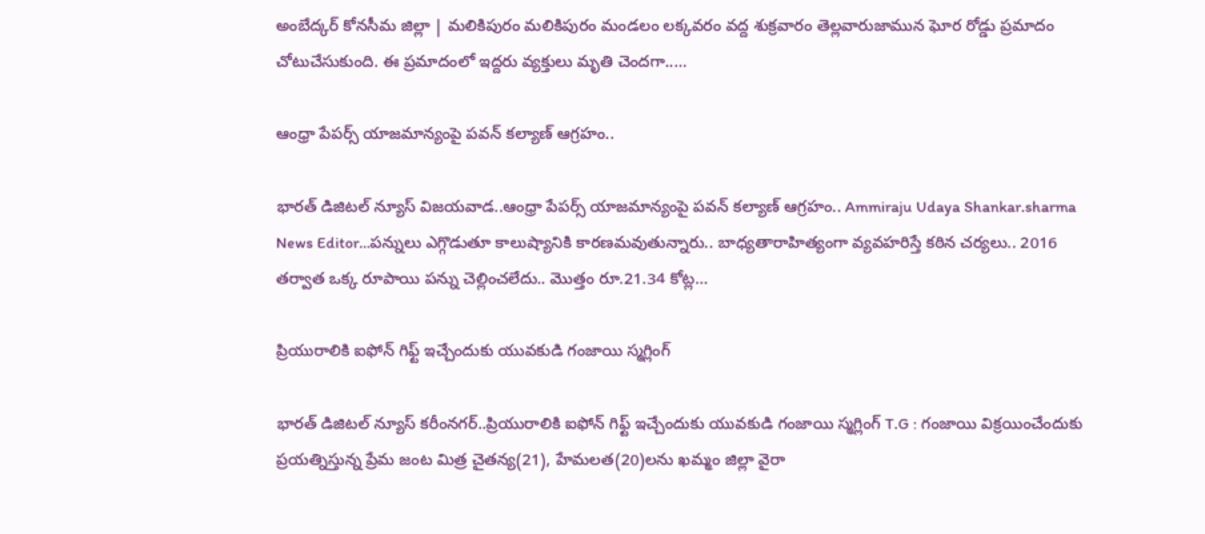అంబేద్కర్ కోనసీమ జిల్లా | మలికిపురం మలికిపురం మండలం లక్కవరం వద్ద శుక్రవారం తెల్లవారుజామున ఘోర రోడ్డు ప్రమాదం చోటుచేసుకుంది. ఈ ప్రమాదంలో ఇద్దరు వ్యక్తులు మృతి చెందగా..…

ఆంధ్రా పేపర్స్ యాజమాన్యంపై పవన్‌ కల్యాణ్‌ ఆగ్రహం..

భారత్ డిజిటల్ న్యూస్ విజయవాడ..ఆంధ్రా పేపర్స్ యాజమాన్యంపై పవన్‌ కల్యాణ్‌ ఆగ్రహం.. Ammiraju Udaya Shankar.sharma News Editor…పన్నులు ఎగ్గొడుతూ కాలుష్యానికి కారణమవుతున్నారు.. బాధ్యతారాహిత్యంగా వ్యవహరిస్తే కఠిన చర్యలు.. 2016 తర్వాత ఒక్క రూపాయి పన్ను చెల్లించలేదు.. మొత్తం రూ.21.34 కోట్ల…

ప్రియురాలికి ఐఫోన్ గిఫ్ట్ ఇచ్చేందుకు యువకుడి గంజాయి స్మగ్లింగ్

భారత్ డిజిటల్ న్యూస్ కరీంనగర్..ప్రియురాలికి ఐఫోన్ గిఫ్ట్ ఇచ్చేందుకు యువకుడి గంజాయి స్మగ్లింగ్ T.G : గంజాయి విక్రయించేందుకు ప్రయత్నిస్తున్న ప్రేమ జంట మిత్ర చైతన్య(21), హేమలత(20)లను ఖమ్మం జిల్లా వైరా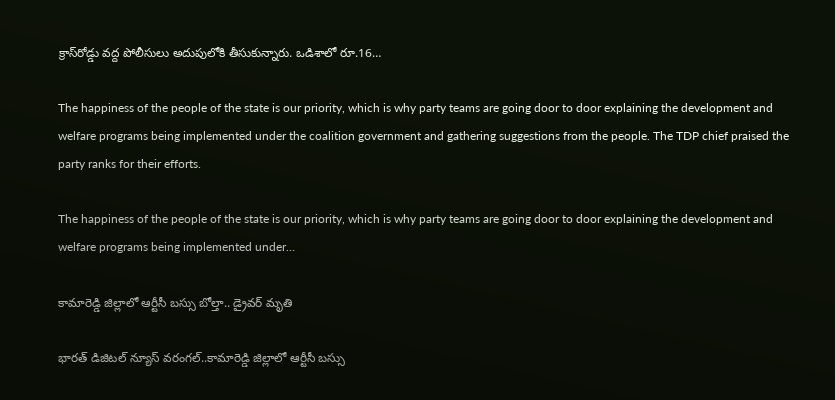క్రాస్‌రోడ్డు వద్ద పోలీసులు అదుపులోకి తీసుకున్నారు. ఒడిశాలో రూ.16…

The happiness of the people of the state is our priority, which is why party teams are going door to door explaining the development and welfare programs being implemented under the coalition government and gathering suggestions from the people. The TDP chief praised the party ranks for their efforts.

The happiness of the people of the state is our priority, which is why party teams are going door to door explaining the development and welfare programs being implemented under…

కామారెడ్డి జిల్లాలో ఆర్టీసీ బ‌స్సు బోల్తా.. డ్రైవర్ మృతి

భారత్ డిజిటల్ న్యూస్ వరంగల్..కామారెడ్డి జిల్లాలో ఆర్టీసీ బ‌స్సు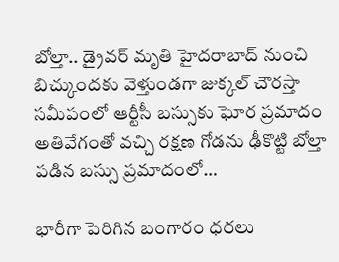బోల్తా.. డ్రైవర్ మృతి హైదరాబాద్ నుంచి బిచ్కుందకు వెళ్తుండగా జుక్కల్ చౌరస్తా సమీపంలో ఆర్టీసీ బస్సుకు ఘోర ప్రమాదం అతివేగంతో వచ్చి రక్షణ గోడను ఢీకొట్టి బోల్తా పడిన బస్సు ప్రమాదంలో…

భారీగా పెరిగిన బంగారం ధరలు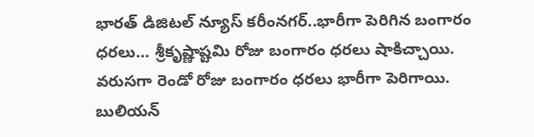భారత్ డిజిటల్ న్యూస్ కరీంనగర్..భారీగా పెరిగిన బంగారం ధరలు… శ్రీకృష్ణాష్టమి రోజు బంగారం ధరలు షాకిచ్చాయి. వరుసగా రెండో రోజు బంగారం ధరలు భారీగా పెరిగాయి. బులియన్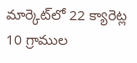మార్కెట్‌లో 22 క్యారెట్ల 10 గ్రాముల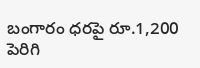బంగారం ధరపై రూ.1,200 పెరిగి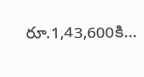రూ.1,43,600కి…